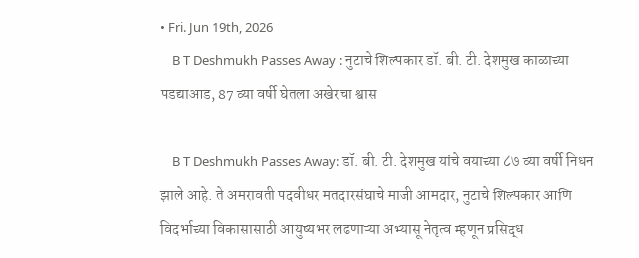• Fri. Jun 19th, 2026
    B T Deshmukh Passes Away : नुटाचे शिल्पकार डॉ. बी. टी. देशमुख काळाच्या पडद्याआड, 87 व्या वर्षी घेतला अखेरचा श्वास

    B T Deshmukh Passes Away: डॉ. बी. टी. देशमुख यांचे वयाच्या ८७ व्या वर्षी निधन झाले आहे. ते अमरावती पदवीधर मतदारसंघाचे माजी आमदार, नुटाचे शिल्पकार आणि विदर्भाच्या विकासासाठी आयुष्यभर लढणाऱ्या अभ्यासू नेतृत्व म्हणून प्रसिद्ध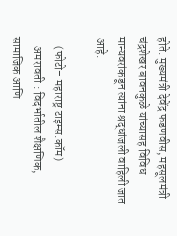होते. मुख्यमंत्री देवेंद्र फडणवीस, महसूलमंत्री चंद्रशेखर बावनकुळे यांच्यासह विविध मान्यवरांकडून त्यांना श्रद्धांजली वाहिली जात आहे.

    (फोटो– महाराष्ट्र टाइम्स.कॉम)
    अमरावती : विदर्भातील शैक्षणिक, सामाजिक आणि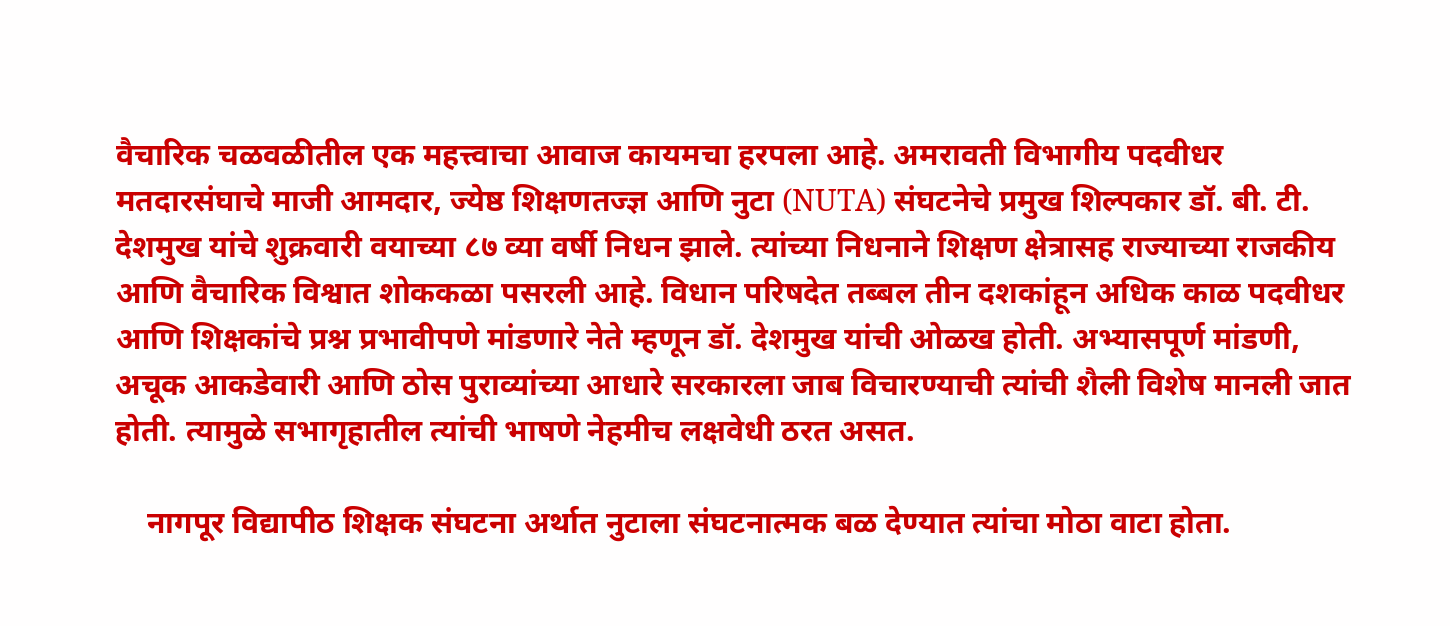वैचारिक चळवळीतील एक महत्त्वाचा आवाज कायमचा हरपला आहे. अमरावती विभागीय पदवीधर मतदारसंघाचे माजी आमदार, ज्येष्ठ शिक्षणतज्ज्ञ आणि नुटा (NUTA) संघटनेचे प्रमुख शिल्पकार डॉ. बी. टी. देशमुख यांचे शुक्रवारी वयाच्या ८७ व्या वर्षी निधन झाले. त्यांच्या निधनाने शिक्षण क्षेत्रासह राज्याच्या राजकीय आणि वैचारिक विश्वात शोककळा पसरली आहे. विधान परिषदेत तब्बल तीन दशकांहून अधिक काळ पदवीधर आणि शिक्षकांचे प्रश्न प्रभावीपणे मांडणारे नेते म्हणून डॉ. देशमुख यांची ओळख होती. अभ्यासपूर्ण मांडणी, अचूक आकडेवारी आणि ठोस पुराव्यांच्या आधारे सरकारला जाब विचारण्याची त्यांची शैली विशेष मानली जात होती. त्यामुळे सभागृहातील त्यांची भाषणे नेहमीच लक्षवेधी ठरत असत.

    नागपूर विद्यापीठ शिक्षक संघटना अर्थात नुटाला संघटनात्मक बळ देण्यात त्यांचा मोठा वाटा होता.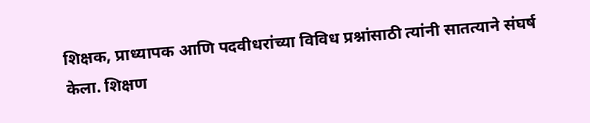शिक्षक, प्राध्यापक आणि पदवीधरांच्या विविध प्रश्नांसाठी त्यांनी सातत्याने संघर्ष केला. शिक्षण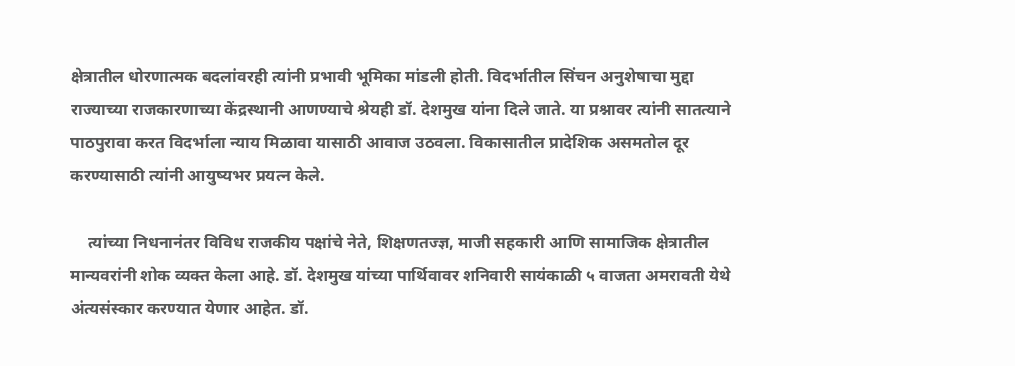क्षेत्रातील धोरणात्मक बदलांवरही त्यांनी प्रभावी भूमिका मांडली होती. विदर्भातील सिंचन अनुशेषाचा मुद्दा राज्याच्या राजकारणाच्या केंद्रस्थानी आणण्याचे श्रेयही डॉ. देशमुख यांना दिले जाते. या प्रश्नावर त्यांनी सातत्याने पाठपुरावा करत विदर्भाला न्याय मिळावा यासाठी आवाज उठवला. विकासातील प्रादेशिक असमतोल दूर करण्यासाठी त्यांनी आयुष्यभर प्रयत्न केले.

    त्यांच्या निधनानंतर विविध राजकीय पक्षांचे नेते, शिक्षणतज्ज्ञ, माजी सहकारी आणि सामाजिक क्षेत्रातील मान्यवरांनी शोक व्यक्त केला आहे. डॉ. देशमुख यांच्या पार्थिवावर शनिवारी सायंकाळी ५ वाजता अमरावती येथे अंत्यसंस्कार करण्यात येणार आहेत. डॉ.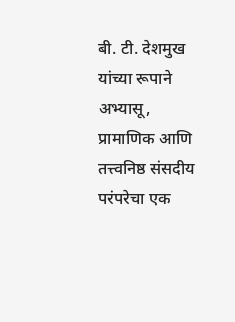बी. टी. देशमुख यांच्या रूपाने अभ्यासू, प्रामाणिक आणि तत्त्वनिष्ठ संसदीय परंपरेचा एक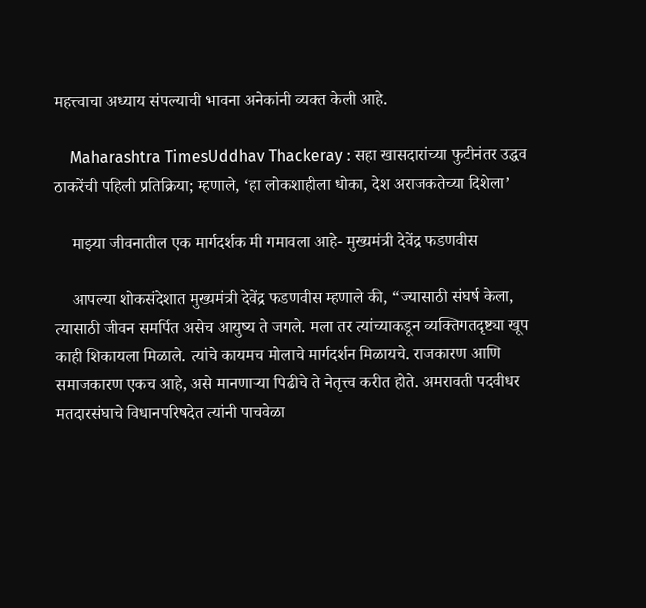महत्त्वाचा अध्याय संपल्याची भावना अनेकांनी व्यक्त केली आहे.

    Maharashtra TimesUddhav Thackeray : सहा खासदारांच्या फुटीनंतर उद्धव ठाकरेंची पहिली प्रतिक्रिया; म्हणाले, ‘हा लोकशाहीला धोका, देश अराजकतेच्या दिशेला’

    माझ्या जीवनातील एक मार्गदर्शक मी गमावला आहे- मुख्यमंत्री देवेंद्र फडणवीस

    आपल्या शोकसंदेशात मुख्यमंत्री देवेंद्र फडणवीस म्हणाले की, “ज्यासाठी संघर्ष केला, त्यासाठी जीवन समर्पित असेच आयुष्य ते जगले. मला तर त्यांच्याकडून व्यक्तिगतदृष्ट्या खूप काही शिकायला मिळाले. त्यांचे कायमच मोलाचे मार्गदर्शन मिळायचे. राजकारण आणि समाजकारण एकच आहे, असे मानणार्‍या पिढीचे ते नेतृत्त्व करीत होते. अमरावती पदवीधर मतदारसंघाचे विधानपरिषदेत त्यांनी पाचवेळा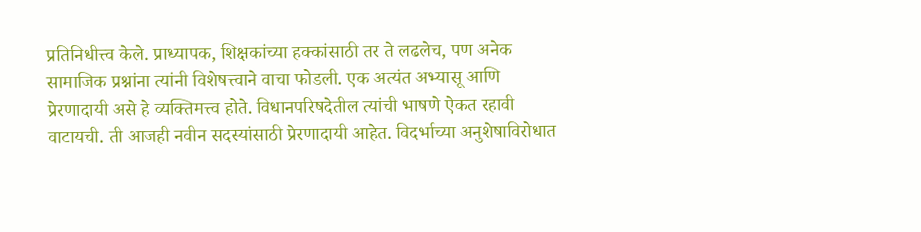प्रतिनिधीत्त्व केले. प्राध्यापक, शिक्षकांच्या हक्कांसाठी तर ते लढलेच, पण अनेक सामाजिक प्रश्नांना त्यांनी विशेषत्त्वाने वाचा फोडली. एक अत्यंत अभ्यासू आणि प्रेरणादायी असे हे व्यक्तिमत्त्व होते. विधानपरिषदेतील त्यांची भाषणे ऐकत रहावी वाटायची. ती आजही नवीन सदस्यांसाठी प्रेरणादायी आहेत. विदर्भाच्या अनुशेषाविरोधात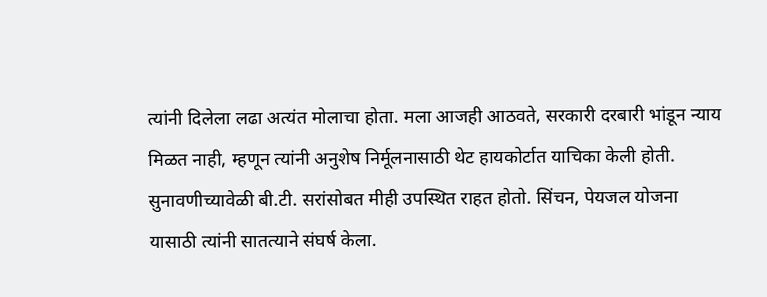त्यांनी दिलेला लढा अत्यंत मोलाचा होता. मला आजही आठवते, सरकारी दरबारी भांडून न्याय मिळत नाही, म्हणून त्यांनी अनुशेष निर्मूलनासाठी थेट हायकोर्टात याचिका केली होती. सुनावणीच्यावेळी बी.टी. सरांसोबत मीही उपस्थित राहत होतो. सिंचन, पेयजल योजना यासाठी त्यांनी सातत्याने संघर्ष केला.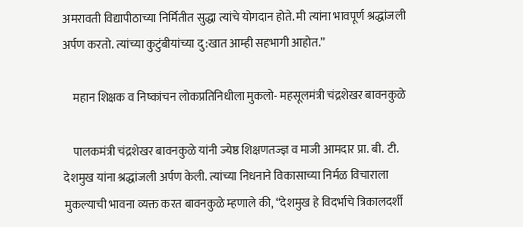अमरावती विद्यापीठाच्या निर्मितीत सुद्धा त्यांचे योगदान होते. मी त्यांना भावपूर्ण श्रद्धांजली अर्पण करतो. त्यांच्या कुटुंबीयांच्या दु:खात आम्ही सहभागी आहोत.”

    महान शिक्षक व निष्कांचन लोकप्रतिनिधीला मुकलो- महसूलमंत्री चंद्रशेखर बावनकुळे

    पालकमंत्री चंद्रशेखर बावनकुळे यांनी ज्येष्ठ शिक्षणतज्ज्ञ व माजी आमदार प्रा. बी. टी. देशमुख यांना श्रद्धांजली अर्पण केली. त्यांच्या निधनाने विकासाच्या निर्मळ विचाराला मुकल्याची भावना व्यक्त करत बावनकुळे म्हणाले की, “देशमुख हे विदर्भाचे त्रिकालदर्शी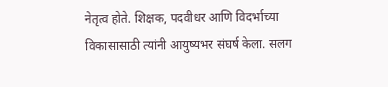नेतृत्व होते. शिक्षक, पदवीधर आणि विदर्भाच्या विकासासाठी त्यांनी आयुष्यभर संघर्ष केला. सलग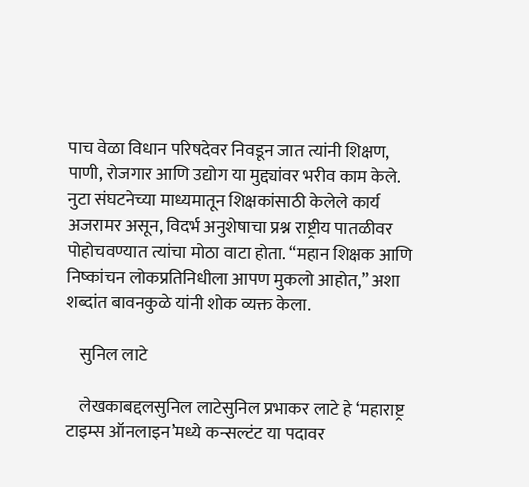पाच वेळा विधान परिषदेवर निवडून जात त्यांनी शिक्षण, पाणी, रोजगार आणि उद्योग या मुद्द्यांवर भरीव काम केले. नुटा संघटनेच्या माध्यमातून शिक्षकांसाठी केलेले कार्य अजरामर असून, विदर्भ अनुशेषाचा प्रश्न राष्ट्रीय पातळीवर पोहोचवण्यात त्यांचा मोठा वाटा होता. “महान शिक्षक आणि निष्कांचन लोकप्रतिनिधीला आपण मुकलो आहोत,” अशा शब्दांत बावनकुळे यांनी शोक व्यक्त केला.

    सुनिल लाटे

    लेखकाबद्दलसुनिल लाटेसुनिल प्रभाकर लाटे हे ‘महाराष्ट्र टाइम्स ऑनलाइन’मध्ये कन्सल्टंट या पदावर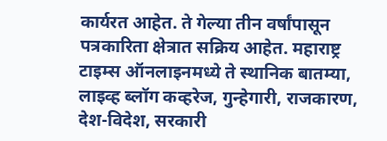कार्यरत आहेत. ते गेल्या तीन वर्षांपासून पत्रकारिता क्षेत्रात सक्रिय आहेत. महाराष्ट्र टाइम्स ऑनलाइनमध्ये ते स्थानिक बातम्या, लाइव्ह ब्लॉग कव्हरेज, गुन्हेगारी, राजकारण, देश-विदेश, सरकारी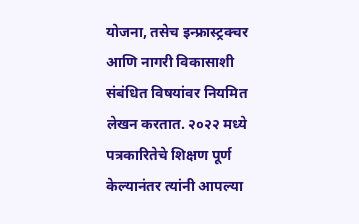योजना, तसेच इन्फ्रास्ट्रक्चर आणि नागरी विकासाशी संबंधित विषयांवर नियमित लेखन करतात. २०२२ मध्ये पत्रकारितेचे शिक्षण पूर्ण केल्यानंतर त्यांनी आपल्या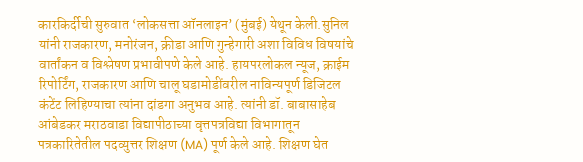कारकिर्दीची सुरुवात ‘लोकसत्ता ऑनलाइन’ (मुंबई) येथून केली.सुनिल यांनी राजकारण, मनोरंजन, क्रीडा आणि गुन्हेगारी अशा विविध विषयांचे वार्तांकन व विश्लेषण प्रभावीपणे केले आहे. हायपरलोकल न्यूज, क्राईम रिपोर्टिंग, राजकारण आणि चालू घडामोडींवरील नाविन्यपूर्ण डिजिटल कंटेंट लिहिण्याचा त्यांना दांडगा अनुभव आहे. त्यांनी डॉ. बाबासाहेब आंबेडकर मराठवाडा विद्यापीठाच्या वृत्तपत्रविद्या विभागातून पत्रकारितेतील पदव्युत्तर शिक्षण (MA) पूर्ण केले आहे. शिक्षण घेत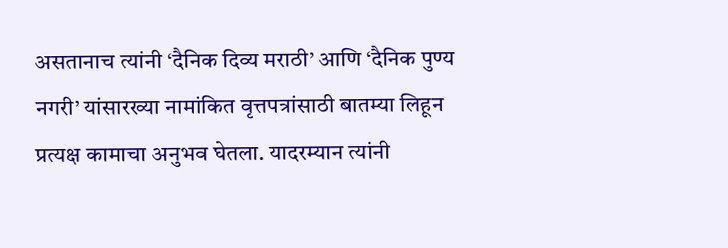असतानाच त्यांनी ‘दैनिक दिव्य मराठी’ आणि ‘दैनिक पुण्य नगरी’ यांसारख्या नामांकित वृत्तपत्रांसाठी बातम्या लिहून प्रत्यक्ष कामाचा अनुभव घेतला. यादरम्यान त्यांनी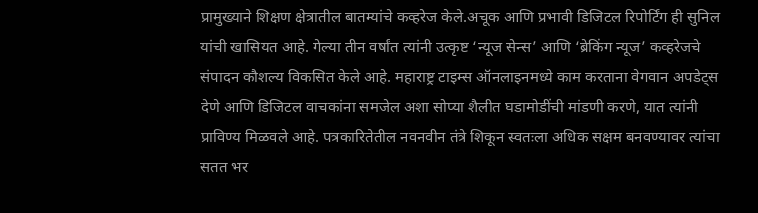प्रामुख्याने शिक्षण क्षेत्रातील बातम्यांचे कव्हरेज केले.अचूक आणि प्रभावी डिजिटल रिपोर्टिंग ही सुनिल यांची खासियत आहे. गेल्या तीन वर्षांत त्यांनी उत्कृष्ट ‘न्यूज सेन्स’ आणि ‘ब्रेकिंग न्यूज’ कव्हरेजचे संपादन कौशल्य विकसित केले आहे. महाराष्ट्र टाइम्स ऑनलाइनमध्ये काम करताना वेगवान अपडेट्स देणे आणि डिजिटल वाचकांना समजेल अशा सोप्या शैलीत घडामोडींची मांडणी करणे, यात त्यांनी प्राविण्य मिळवले आहे. पत्रकारितेतील नवनवीन तंत्रे शिकून स्वतःला अधिक सक्षम बनवण्यावर त्यांचा सतत भर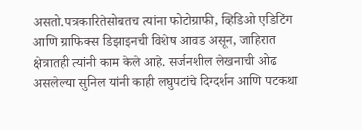असतो.पत्रकारितेसोबतच त्यांना फोटोग्राफी, व्हिडिओ एडिटिंग आणि ग्राफिक्स डिझाइनची विशेष आवड असून, जाहिरात क्षेत्रातही त्यांनी काम केले आहे. सर्जनशील लेखनाची ओढ असलेल्या सुनिल यांनी काही लघुपटांचे दिग्दर्शन आणि पटकथा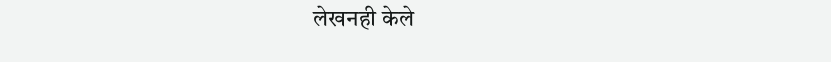लेखनही केले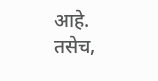आहे. तसेच,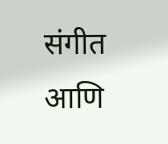संगीत आणि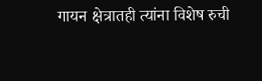गायन क्षेत्रातही त्यांना विशेष रुची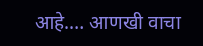आहे.… आणखी वाचा